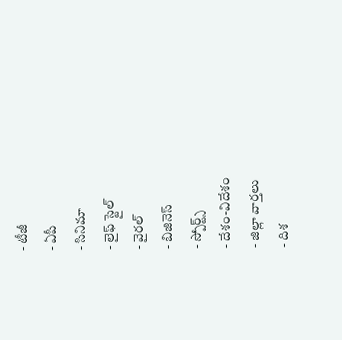- టీజీ
- ఏపీ
- సినిమా
- లైఫ్ స్టైల్
- వైరల్
- బిజినెస్
- స్పోర్ట్స్
- దేశం-విదేశం
- జిల్లా వార్తలు
- దిశ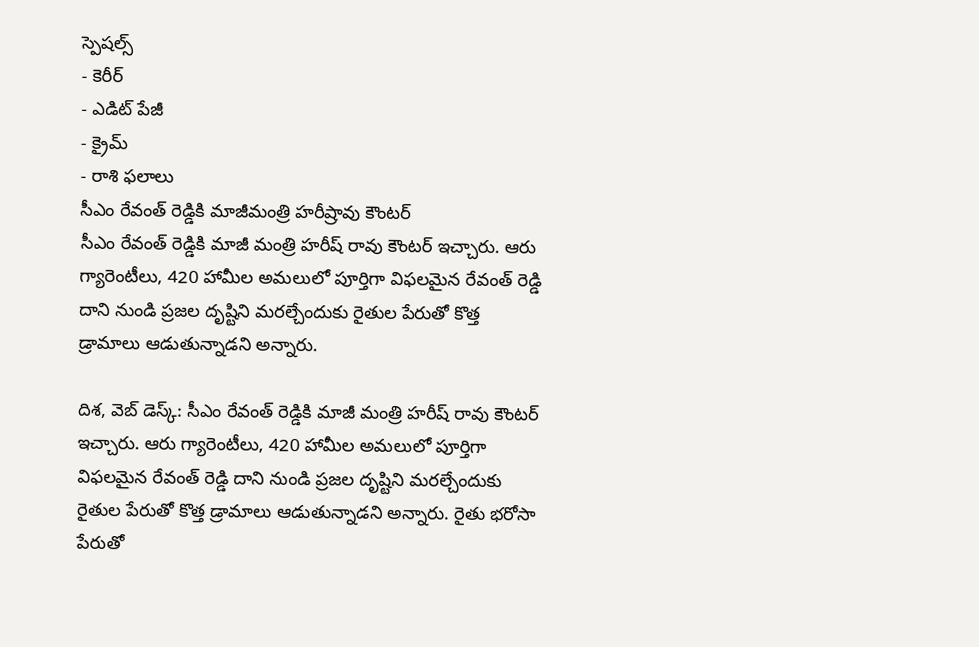స్పెషల్స్
- కెరీర్
- ఎడిట్ పేజీ
- క్రైమ్
- రాశి ఫలాలు
సీఎం రేవంత్ రెడ్డికి మాజీమంత్రి హరీష్రావు కౌంటర్
సీఎం రేవంత్ రెడ్డికి మాజీ మంత్రి హరీష్ రావు కౌంటర్ ఇచ్చారు. ఆరు గ్యారెంటీలు, 420 హామీల అమలులో పూర్తిగా విఫలమైన రేవంత్ రెడ్డి దాని నుండి ప్రజల దృష్టిని మరల్చేందుకు రైతుల పేరుతో కొత్త డ్రామాలు ఆడుతున్నాడని అన్నారు.

దిశ, వెబ్ డెస్క్: సీఎం రేవంత్ రెడ్డికి మాజీ మంత్రి హరీష్ రావు కౌంటర్ ఇచ్చారు. ఆరు గ్యారెంటీలు, 420 హామీల అమలులో పూర్తిగా విఫలమైన రేవంత్ రెడ్డి దాని నుండి ప్రజల దృష్టిని మరల్చేందుకు రైతుల పేరుతో కొత్త డ్రామాలు ఆడుతున్నాడని అన్నారు. రైతు భరోసా పేరుతో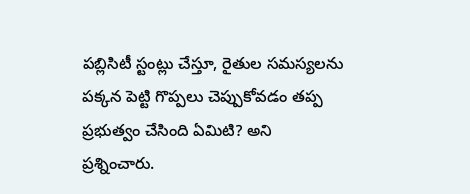పబ్లిసిటీ స్టంట్లు చేస్తూ, రైతుల సమస్యలను పక్కన పెట్టి గొప్పలు చెప్పుకోవడం తప్ప ప్రభుత్వం చేసింది ఏమిటి? అని ప్రశ్నించారు.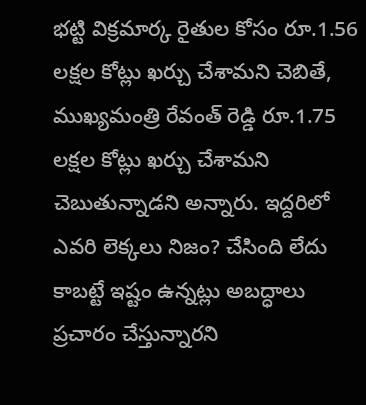భట్టి విక్రమార్క రైతుల కోసం రూ.1.56 లక్షల కోట్లు ఖర్చు చేశామని చెబితే, ముఖ్యమంత్రి రేవంత్ రెడ్డి రూ.1.75 లక్షల కోట్లు ఖర్చు చేశామని చెబుతున్నాడని అన్నారు. ఇద్దరిలో ఎవరి లెక్కలు నిజం? చేసింది లేదు కాబట్టే ఇష్టం ఉన్నట్లు అబద్ధాలు ప్రచారం చేస్తున్నారని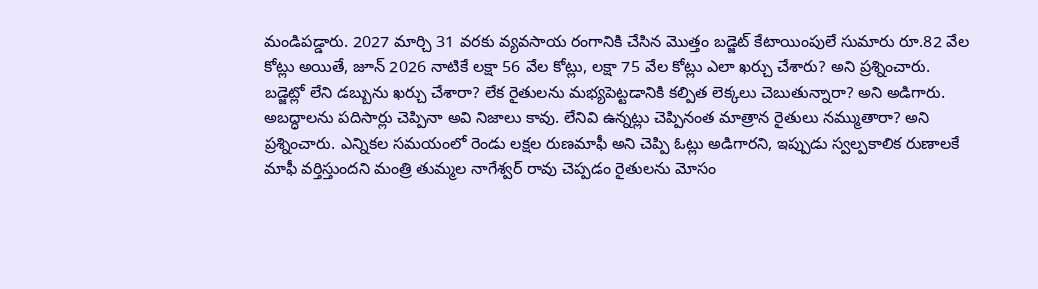మండిపడ్డారు. 2027 మార్చి 31 వరకు వ్యవసాయ రంగానికి చేసిన మొత్తం బడ్జెట్ కేటాయింపులే సుమారు రూ.82 వేల కోట్లు అయితే, జూన్ 2026 నాటికే లక్షా 56 వేల కోట్లు, లక్షా 75 వేల కోట్లు ఎలా ఖర్చు చేశారు? అని ప్రశ్నించారు. బడ్జెట్లో లేని డబ్బును ఖర్చు చేశారా? లేక రైతులను మభ్యపెట్టడానికి కల్పిత లెక్కలు చెబుతున్నారా? అని అడిగారు.
అబద్ధాలను పదిసార్లు చెప్పినా అవి నిజాలు కావు. లేనివి ఉన్నట్లు చెప్పినంత మాత్రాన రైతులు నమ్ముతారా? అని ప్రశ్నించారు. ఎన్నికల సమయంలో రెండు లక్షల రుణమాఫీ అని చెప్పి ఓట్లు అడిగారని, ఇప్పుడు స్వల్పకాలిక రుణాలకే మాఫీ వర్తిస్తుందని మంత్రి తుమ్మల నాగేశ్వర్ రావు చెప్పడం రైతులను మోసం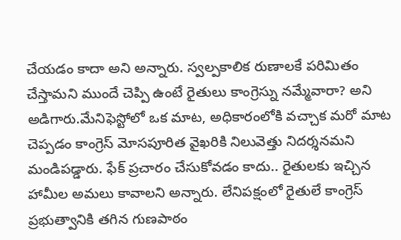చేయడం కాదా అని అన్నారు. స్వల్పకాలిక రుణాలకే పరిమితం చేస్తామని ముందే చెప్పి ఉంటే రైతులు కాంగ్రెస్ను నమ్మేవారా? అని అడిగారు.మేనిఫెస్టోలో ఒక మాట, అధికారంలోకి వచ్చాక మరో మాట చెప్పడం కాంగ్రెస్ మోసపూరిత వైఖరికి నిలువెత్తు నిదర్శనమని మండిపడ్డారు. ఫేక్ ప్రచారం చేసుకోవడం కాదు.. రైతులకు ఇచ్చిన హామీల అమలు కావాలని అన్నారు. లేనిపక్షంలో రైతులే కాంగ్రెస్ ప్రభుత్వానికి తగిన గుణపాఠం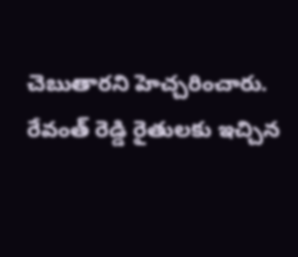చెబుతారని హెచ్చరించారు. రేవంత్ రెడ్డి రైతులకు ఇచ్చిన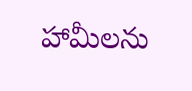హామీలను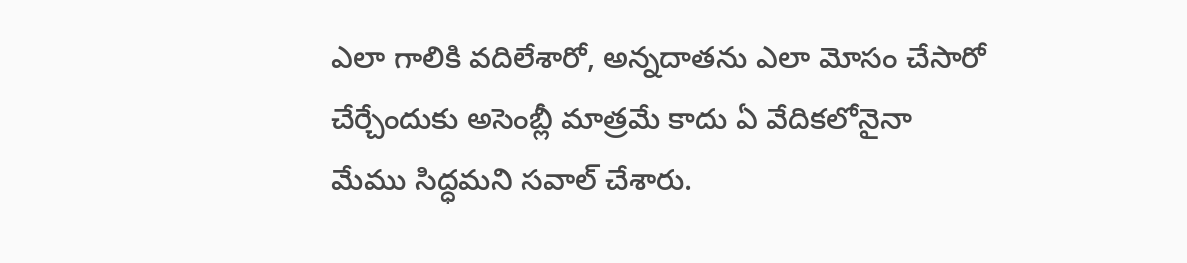ఎలా గాలికి వదిలేశారో, అన్నదాతను ఎలా మోసం చేసారో చేర్చేందుకు అసెంబ్లీ మాత్రమే కాదు ఏ వేదికలోనైనా మేము సిద్ధమని సవాల్ చేశారు.